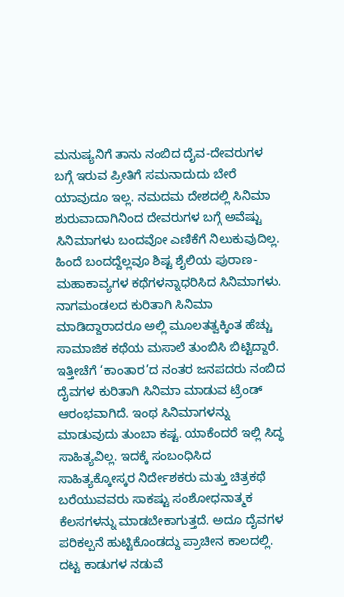ಮನುಷ್ಯನಿಗೆ ತಾನು ನಂಬಿದ ದೈವ-ದೇವರುಗಳ ಬಗ್ಗೆ ಇರುವ ಪ್ರೀತಿಗೆ ಸಮನಾದುದು ಬೇರೆ ಯಾವುದೂ ಇಲ್ಲ. ನಮದಮ ದೇಶದಲ್ಲಿ ಸಿನಿಮಾ ಶುರುವಾದಾಗಿನಿಂದ ದೇವರುಗಳ ಬಗ್ಗೆ ಅವೆಷ್ಟು ಸಿನಿಮಾಗಳು ಬಂದವೋ ಎಣಿಕೆಗೆ ನಿಲುಕುವುದಿಲ್ಲ. ಹಿಂದೆ ಬಂದದ್ದೆಲ್ಲವೂ ಶಿಷ್ಟ ಶೈಲಿಯ ಪುರಾಣ-ಮಹಾಕಾವ್ಯಗಳ ಕಥೆಗಳನ್ನಾಧರಿಸಿದ ಸಿನಿಮಾಗಳು. ನಾಗಮಂಡಲದ ಕುರಿತಾಗಿ ಸಿನಿಮಾ ಮಾಡಿದ್ದಾರಾದರೂ ಅಲ್ಲಿ ಮೂಲತತ್ವಕ್ಕಿಂತ ಹೆಚ್ಚು ಸಾಮಾಜಿಕ ಕಥೆಯ ಮಸಾಲೆ ತುಂಬಿಸಿ ಬಿಟ್ಟಿದ್ದಾರೆ. ಇತ್ತೀಚೆಗೆ ‘ಕಾಂತಾರ’ದ ನಂತರ ಜನಪದರು ನಂಬಿದ ದೈವಗಳ ಕುರಿತಾಗಿ ಸಿನಿಮಾ ಮಾಡುವ ಟ್ರೆಂಡ್ ಆರಂಭವಾಗಿದೆ. ಇಂಥ ಸಿನಿಮಾಗಳನ್ನು ಮಾಡುವುದು ತುಂಬಾ ಕಷ್ಟ. ಯಾಕೆಂದರೆ ಇಲ್ಲಿ ಸಿದ್ಧ ಸಾಹಿತ್ಯವಿಲ್ಲ. ಇದಕ್ಕೆ ಸಂಬಂಧಿಸಿದ ಸಾಹಿತ್ಯಕ್ಕೋಸ್ಕರ ನಿರ್ದೇಶಕರು ಮತ್ತು ಚಿತ್ರಕಥೆ ಬರೆಯುವವರು ಸಾಕಷ್ಟು ಸಂಶೋಧನಾತ್ಮಕ ಕೆಲಸಗಳನ್ನು ಮಾಡಬೇಕಾಗುತ್ತದೆ. ಅದೂ ದೈವಗಳ ಪರಿಕಲ್ಪನೆ ಹುಟ್ಟಿಕೊಂಡದ್ದು ಪ್ರಾಚೀನ ಕಾಲದಲ್ಲಿ. ದಟ್ಟ ಕಾಡುಗಳ ನಡುವೆ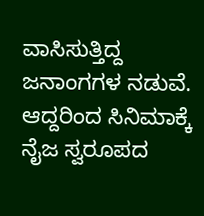ವಾಸಿಸುತ್ತಿದ್ದ ಜನಾಂಗಗಳ ನಡುವೆ. ಆದ್ದರಿಂದ ಸಿನಿಮಾಕ್ಕೆ ನೈಜ ಸ್ವರೂಪದ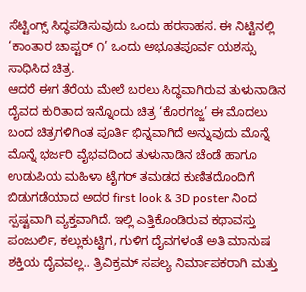ಸೆಟ್ಟಿಂಗ್ಸ್ ಸಿದ್ಧಪಡಿಸುವುದು ಒಂದು ಹರಸಾಹಸ. ಈ ನಿಟ್ಟಿನಲ್ಲಿ ‘ಕಾಂತಾರ ಚಾಪ್ಟರ್ ೧’ ಒಂದು ಅಭೂತಪೂರ್ವ ಯಶಸ್ಸು ಸಾಧಿಸಿದ ಚಿತ್ರ.
ಆದರೆ ಈಗ ತೆರೆಯ ಮೇಲೆ ಬರಲು ಸಿದ್ಧವಾಗಿರುವ ತುಳುನಾಡಿನ ದೈವದ ಕುರಿತಾದ ಇನ್ನೊಂದು ಚಿತ್ರ ‘ಕೊರಗಜ್ಜ’ ಈ ಮೊದಲು ಬಂದ ಚಿತ್ರಗಳಿಗಿಂತ ಪೂರ್ತಿ ಭಿನ್ನವಾಗಿದೆ ಅನ್ನುವುದು ಮೊನ್ನೆ ಮೊನ್ನೆ ಭರ್ಜರಿ ವೈಭವದಿಂದ ತುಳುನಾಡಿನ ಚೆಂಡೆ ಹಾಗೂ ಉಡುಪಿಯ ಮಹಿಳಾ ಟೈಗರ್ ತಮಡದ ಕುಣಿತದೊಂದಿಗೆ ಬಿಡುಗಡೆಯಾದ ಅದರ first look & 3D poster ನಿಂದ ಸ್ಪಷ್ಟವಾಗಿ ವ್ಯಕ್ತವಾಗಿದೆ. ಇಲ್ಲಿ ಎತ್ತಿಕೊಂಡಿರುವ ಕಥಾವಸ್ತು ಪಂಜುರ್ಲಿ, ಕಲ್ಲುಕುಟ್ಟಿಗ, ಗುಳಿಗ ದೈವಗಳಂತೆ ಅತಿ ಮಾನುಷ ಶಕ್ತಿಯ ದೈವವಲ್ಲ.. ತ್ರಿವಿಕ್ರಮ್ ಸಪಲ್ಯ ನಿರ್ಮಾಪಕರಾಗಿ ಮತ್ತು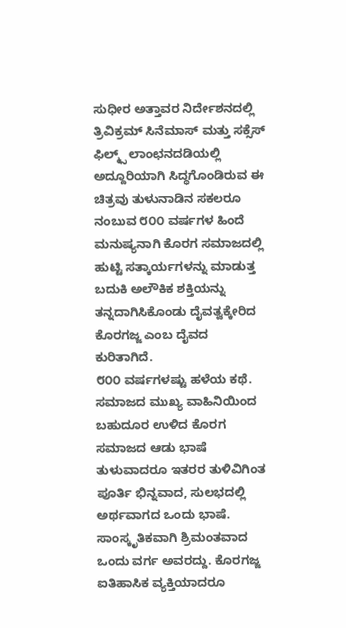ಸುಧೀರ ಅತ್ತಾವರ ನಿರ್ದೇಶನದಲ್ಲಿ ತ್ರಿವಿಕ್ರಮ್ ಸಿನೆಮಾಸ್ ಮತ್ತು ಸಕ್ಸೆಸ್ ಫಿಲ್ಮ್ಸ್ ಲಾಂಛನದಡಿಯಲ್ಲಿ ಅದ್ದೂರಿಯಾಗಿ ಸಿದ್ಧಗೊಂಡಿರುವ ಈ ಚಿತ್ರವು ತುಳುನಾಡಿನ ಸಕಲರೂ ನಂಬುವ ೮೦೦ ವರ್ಷಗಳ ಹಿಂದೆ ಮನುಷ್ಯನಾಗಿ ಕೊರಗ ಸಮಾಜದಲ್ಲಿ ಹುಟ್ಟಿ ಸತ್ಕಾರ್ಯಗಳನ್ನು ಮಾಡುತ್ತ ಬದುಕಿ ಅಲೌಕಿಕ ಶಕ್ತಿಯನ್ನು ತನ್ನದಾಗಿಸಿಕೊಂಡು ದೈವತ್ವಕ್ಕೇರಿದ ಕೊರಗಜ್ಜ ಎಂಬ ದೈವದ ಕುರಿತಾಗಿದೆ.
೮೦೦ ವರ್ಷಗಳಷ್ಟು ಹಳೆಯ ಕಥೆ. ಸಮಾಜದ ಮುಖ್ಯ ವಾಹಿನಿಯಿಂದ ಬಹುದೂರ ಉಳಿದ ಕೊರಗ ಸಮಾಜದ ಆಡು ಭಾಷೆ ತುಳುವಾದರೂ ಇತರರ ತುಳಿವಿಗಿಂತ ಪೂರ್ತಿ ಭಿನ್ನವಾದ, ಸುಲಭದಲ್ಲಿ ಅರ್ಥವಾಗದ ಒಂದು ಭಾಷೆ. ಸಾಂಸ್ಕೃತಿಕವಾಗಿ ಶ್ರಿಮಂತವಾದ ಒಂದು ವರ್ಗ ಅವರದ್ದು. ಕೊರಗಜ್ಜ ಐತಿಹಾಸಿಕ ವ್ಯಕ್ತಿಯಾದರೂ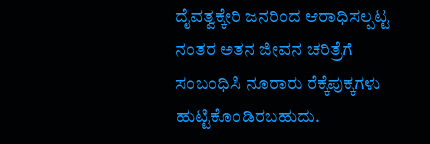ದೈವತ್ವಕ್ಕೇರಿ ಜನರಿಂದ ಆರಾಧಿಸಲ್ಪಟ್ಟ ನಂತರ ಅತನ ಜೀವನ ಚರಿತ್ರೆಗೆ ಸಂಬಂಧಿಸಿ ನೂರಾರು ರೆಕ್ಕೆಪುಕ್ಕಗಳು ಹುಟ್ಟಿಕೊಂಡಿರಬಹುದು.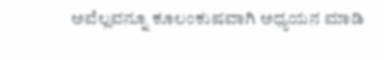ಅವೆಲ್ಲವನ್ನೂ ಕೂಲಂಕುಷವಾಗಿ ಅಧ್ಯಯನ ಮಾಡಿ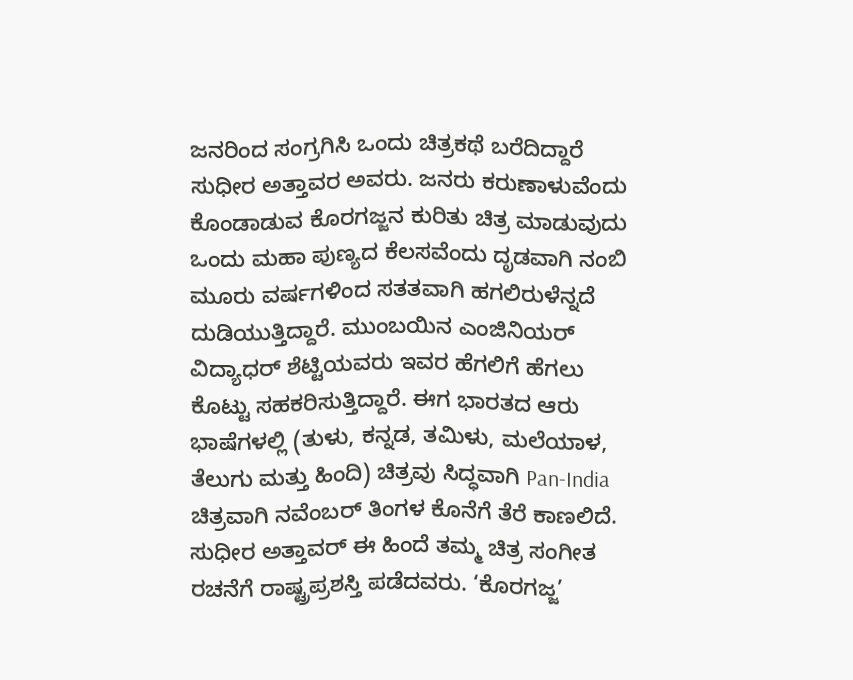ಜನರಿಂದ ಸಂಗ್ರಗಿಸಿ ಒಂದು ಚಿತ್ರಕಥೆ ಬರೆದಿದ್ದಾರೆ ಸುಧೀರ ಅತ್ತಾವರ ಅವರು. ಜನರು ಕರುಣಾಳುವೆಂದು ಕೊಂಡಾಡುವ ಕೊರಗಜ್ಜನ ಕುರಿತು ಚಿತ್ರ ಮಾಡುವುದು ಒಂದು ಮಹಾ ಪುಣ್ಯದ ಕೆಲಸವೆಂದು ದೃಡವಾಗಿ ನಂಬಿ ಮೂರು ವರ್ಷಗಳಿಂದ ಸತತವಾಗಿ ಹಗಲಿರುಳೆನ್ನದೆ ದುಡಿಯುತ್ತಿದ್ದಾರೆ. ಮುಂಬಯಿನ ಎಂಜಿನಿಯರ್ ವಿದ್ಯಾಧರ್ ಶೆಟ್ಟಿಯವರು ಇವರ ಹೆಗಲಿಗೆ ಹೆಗಲು ಕೊಟ್ಟು ಸಹಕರಿಸುತ್ತಿದ್ದಾರೆ. ಈಗ ಭಾರತದ ಆರು ಭಾಷೆಗಳಲ್ಲಿ (ತುಳು, ಕನ್ನಡ, ತಮಿಳು, ಮಲೆಯಾಳ, ತೆಲುಗು ಮತ್ತು ಹಿಂದಿ) ಚಿತ್ರವು ಸಿದ್ಧವಾಗಿ Pan-India ಚಿತ್ರವಾಗಿ ನವೆಂಬರ್ ತಿಂಗಳ ಕೊನೆಗೆ ತೆರೆ ಕಾಣಲಿದೆ.
ಸುಧೀರ ಅತ್ತಾವರ್ ಈ ಹಿಂದೆ ತಮ್ಮ ಚಿತ್ರ ಸಂಗೀತ ರಚನೆಗೆ ರಾಷ್ಟ್ರಪ್ರಶಸ್ತಿ ಪಡೆದವರು. ‘ಕೊರಗಜ್ಜ’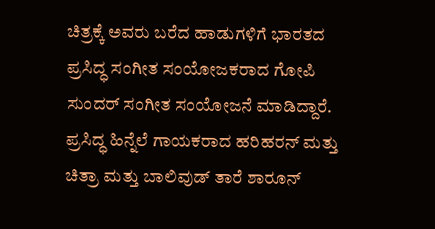ಚಿತ್ರಕ್ಕೆ ಅವರು ಬರೆದ ಹಾಡುಗಳಿಗೆ ಭಾರತದ ಪ್ರಸಿದ್ಧ ಸಂಗೀತ ಸಂಯೋಜಕರಾದ ಗೋಪಿ ಸುಂದರ್ ಸಂಗೀತ ಸಂಯೋಜನೆ ಮಾಡಿದ್ದಾರೆ. ಪ್ರಸಿದ್ಧ ಹಿನ್ನೆಲೆ ಗಾಯಕರಾದ ಹರಿಹರನ್ ಮತ್ತು ಚಿತ್ರಾ ಮತ್ತು ಬಾಲಿವುಡ್ ತಾರೆ ಶಾರೂನ್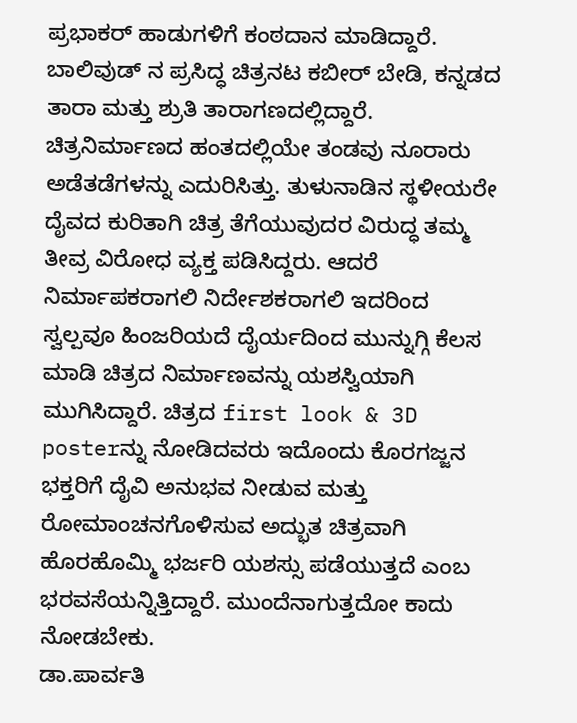ಪ್ರಭಾಕರ್ ಹಾಡುಗಳಿಗೆ ಕಂಠದಾನ ಮಾಡಿದ್ದಾರೆ. ಬಾಲಿವುಡ್ ನ ಪ್ರಸಿದ್ಧ ಚಿತ್ರನಟ ಕಬೀರ್ ಬೇಡಿ, ಕನ್ನಡದ ತಾರಾ ಮತ್ತು ಶ್ರುತಿ ತಾರಾಗಣದಲ್ಲಿದ್ದಾರೆ.
ಚಿತ್ರನಿರ್ಮಾಣದ ಹಂತದಲ್ಲಿಯೇ ತಂಡವು ನೂರಾರು ಅಡೆತಡೆಗಳನ್ನು ಎದುರಿಸಿತ್ತು. ತುಳುನಾಡಿನ ಸ್ಥಳೀಯರೇ ದೈವದ ಕುರಿತಾಗಿ ಚಿತ್ರ ತೆಗೆಯುವುದರ ವಿರುದ್ಧ ತಮ್ಮ ತೀವ್ರ ವಿರೋಧ ವ್ಯಕ್ತ ಪಡಿಸಿದ್ದರು. ಆದರೆ ನಿರ್ಮಾಪಕರಾಗಲಿ ನಿರ್ದೇಶಕರಾಗಲಿ ಇದರಿಂದ ಸ್ವಲ್ಪವೂ ಹಿಂಜರಿಯದೆ ದೈರ್ಯದಿಂದ ಮುನ್ನುಗ್ಗಿ ಕೆಲಸ ಮಾಡಿ ಚಿತ್ರದ ನಿರ್ಮಾಣವನ್ನು ಯಶಸ್ವಿಯಾಗಿ ಮುಗಿಸಿದ್ದಾರೆ. ಚಿತ್ರದ first look & 3D posterನ್ನು ನೋಡಿದವರು ಇದೊಂದು ಕೊರಗಜ್ಜನ ಭಕ್ತರಿಗೆ ದೈವಿ ಅನುಭವ ನೀಡುವ ಮತ್ತು ರೋಮಾಂಚನಗೊಳಿಸುವ ಅದ್ಭುತ ಚಿತ್ರವಾಗಿ ಹೊರಹೊಮ್ಮಿ ಭರ್ಜರಿ ಯಶಸ್ಸು ಪಡೆಯುತ್ತದೆ ಎಂಬ ಭರವಸೆಯನ್ನಿತ್ತಿದ್ದಾರೆ. ಮುಂದೆನಾಗುತ್ತದೋ ಕಾದು ನೋಡಬೇಕು.
ಡಾ.ಪಾರ್ವತಿ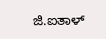ಜಿ.ಐತಾಳ್